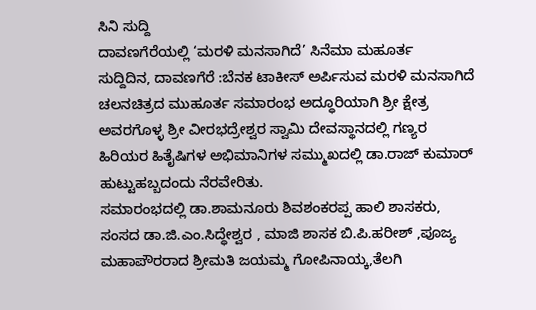ಸಿನಿ ಸುದ್ದಿ
ದಾವಣಗೆರೆಯಲ್ಲಿ ‘ಮರಳಿ ಮನಸಾಗಿದೆ’ ಸಿನೆಮಾ ಮಹೂರ್ತ
ಸುದ್ದಿದಿನ, ದಾವಣಗೆರೆ :ಬೆನಕ ಟಾಕೀಸ್ ಅರ್ಪಿಸುವ ಮರಳಿ ಮನಸಾಗಿದೆ ಚಲನಚಿತ್ರದ ಮುಹೂರ್ತ ಸಮಾರಂಭ ಅದ್ಧೂರಿಯಾಗಿ ಶ್ರೀ ಕ್ಷೇತ್ರ ಅವರಗೊಳ್ಳ ಶ್ರೀ ವೀರಭದ್ರೇಶ್ವರ ಸ್ವಾಮಿ ದೇವಸ್ಥಾನದಲ್ಲಿ ಗಣ್ಯರ ಹಿರಿಯರ ಹಿತೈಷಿಗಳ ಅಭಿಮಾನಿಗಳ ಸಮ್ಮುಖದಲ್ಲಿ ಡಾ.ರಾಜ್ ಕುಮಾರ್ ಹುಟ್ಟುಹಬ್ಬದಂದು ನೆರವೇರಿತು.
ಸಮಾರಂಭದಲ್ಲಿ ಡಾ.ಶಾಮನೂರು ಶಿವಶಂಕರಪ್ಪ ಹಾಲಿ ಶಾಸಕರು, ಸಂಸದ ಡಾ.ಜಿ.ಎಂ.ಸಿದ್ಧೇಶ್ವರ , ಮಾಜಿ ಶಾಸಕ ಬಿ.ಪಿ.ಹರೀಶ್ ,ಪೂಜ್ಯ ಮಹಾಪೌರರಾದ ಶ್ರೀಮತಿ ಜಯಮ್ಮ ಗೋಪಿನಾಯ್ಕ,ತೆಲಗಿ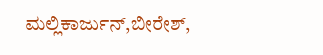ಮಲ್ಲಿಕಾರ್ಜುನ್,ಬೀರೇಶ್,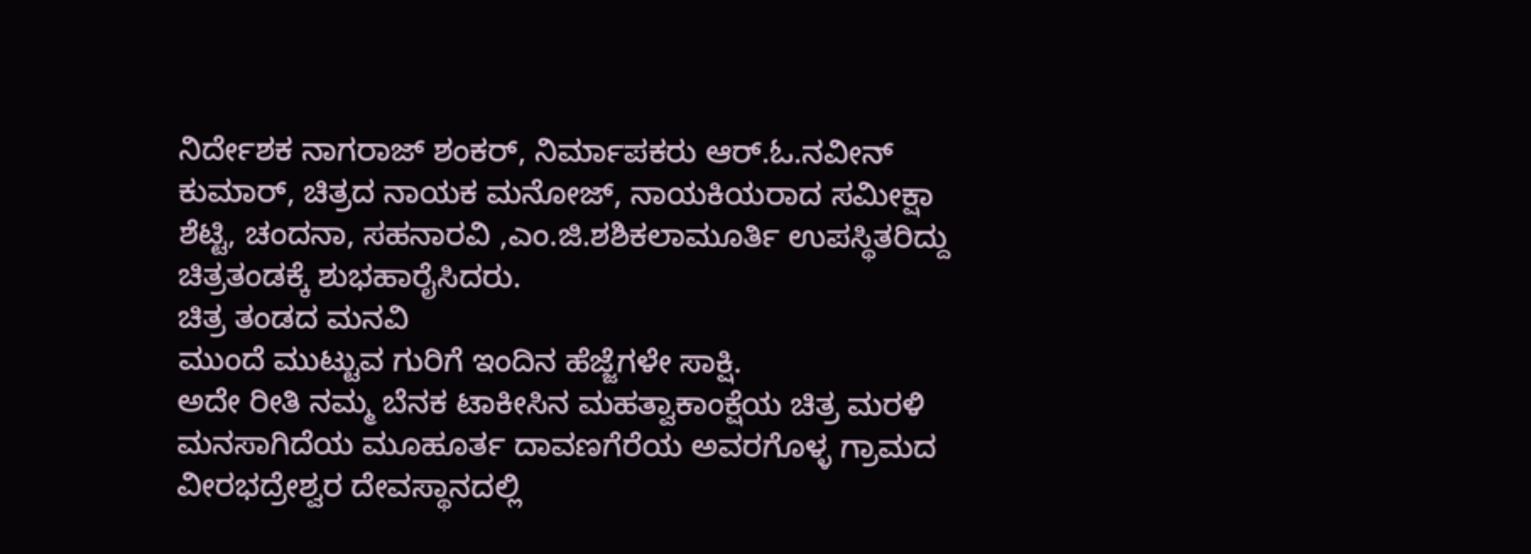ನಿರ್ದೇಶಕ ನಾಗರಾಜ್ ಶಂಕರ್, ನಿರ್ಮಾಪಕರು ಆರ್.ಓ.ನವೀನ್ ಕುಮಾರ್, ಚಿತ್ರದ ನಾಯಕ ಮನೋಜ್, ನಾಯಕಿಯರಾದ ಸಮೀಕ್ಷಾ ಶೆಟ್ಟಿ, ಚಂದನಾ, ಸಹನಾರವಿ ,ಎಂ.ಜಿ.ಶಶಿಕಲಾಮೂರ್ತಿ ಉಪಸ್ಥಿತರಿದ್ದು ಚಿತ್ರತಂಡಕ್ಕೆ ಶುಭಹಾರೈಸಿದರು.
ಚಿತ್ರ ತಂಡದ ಮನವಿ
ಮುಂದೆ ಮುಟ್ಟುವ ಗುರಿಗೆ ಇಂದಿನ ಹೆಜ್ಜೆಗಳೇ ಸಾಕ್ಷಿ.
ಅದೇ ರೀತಿ ನಮ್ಮ ಬೆನಕ ಟಾಕೀಸಿನ ಮಹತ್ವಾಕಾಂಕ್ಷೆಯ ಚಿತ್ರ ಮರಳಿ ಮನಸಾಗಿದೆಯ ಮೂಹೂರ್ತ ದಾವಣಗೆರೆಯ ಅವರಗೊಳ್ಳ ಗ್ರಾಮದ ವೀರಭದ್ರೇಶ್ವರ ದೇವಸ್ಥಾನದಲ್ಲಿ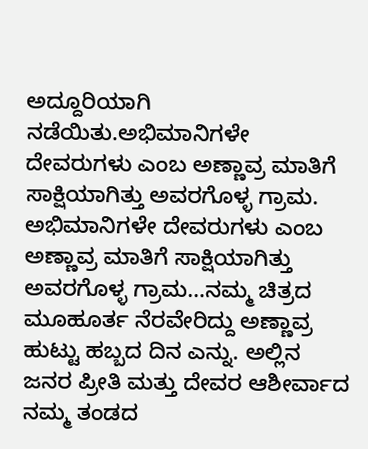ಅದ್ದೂರಿಯಾಗಿ ನಡೆಯಿತು.ಅಭಿಮಾನಿಗಳೇ ದೇವರುಗಳು ಎಂಬ ಅಣ್ಣಾವ್ರ ಮಾತಿಗೆ ಸಾಕ್ಷಿಯಾಗಿತ್ತು ಅವರಗೊಳ್ಳ ಗ್ರಾಮ.
ಅಭಿಮಾನಿಗಳೇ ದೇವರುಗಳು ಎಂಬ ಅಣ್ಣಾವ್ರ ಮಾತಿಗೆ ಸಾಕ್ಷಿಯಾಗಿತ್ತು ಅವರಗೊಳ್ಳ ಗ್ರಾಮ…ನಮ್ಮ ಚಿತ್ರದ ಮೂಹೂರ್ತ ನೆರವೇರಿದ್ದು ಅಣ್ಣಾವ್ರ ಹುಟ್ಟು ಹಬ್ಬದ ದಿನ ಎನ್ನು. ಅಲ್ಲಿನ ಜನರ ಪ್ರೀತಿ ಮತ್ತು ದೇವರ ಆಶೀರ್ವಾದ ನಮ್ಮ ತಂಡದ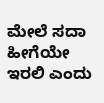ಮೇಲೆ ಸದಾ ಹೀಗೆಯೇ ಇರಲಿ ಎಂದು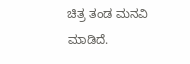ಚಿತ್ರ ತಂಡ ಮನವಿ ಮಾಡಿದೆ.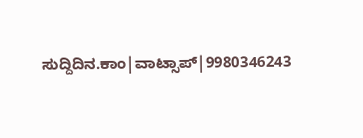ಸುದ್ದಿದಿನ.ಕಾಂ|ವಾಟ್ಸಾಪ್|9980346243